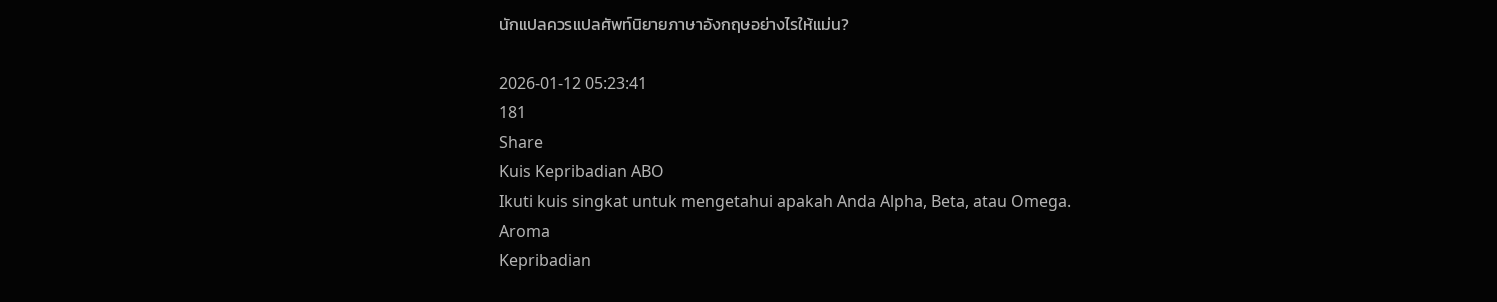นักแปลควรแปลศัพท์นิยายภาษาอังกฤษอย่างไรให้แม่น?

2026-01-12 05:23:41
181
Share
Kuis Kepribadian ABO
Ikuti kuis singkat untuk mengetahui apakah Anda Alpha, Beta, atau Omega.
Aroma
Kepribadian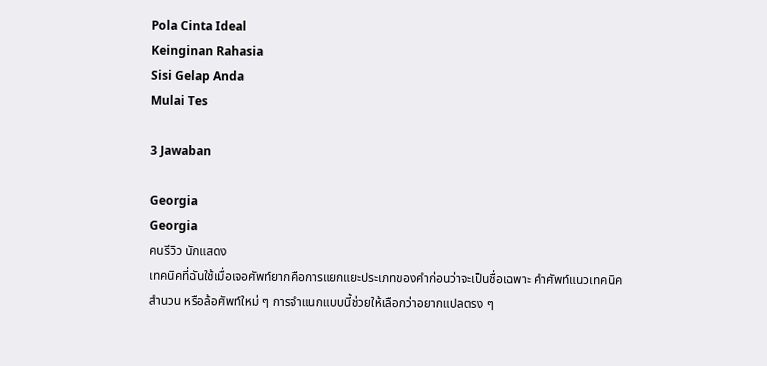Pola Cinta Ideal
Keinginan Rahasia
Sisi Gelap Anda
Mulai Tes

3 Jawaban

Georgia
Georgia
คนรีวิว นักแสดง
เทคนิคที่ฉันใช้เมื่อเจอศัพท์ยากคือการแยกแยะประเภทของคำก่อนว่าจะเป็นชื่อเฉพาะ คำศัพท์แนวเทคนิค สำนวน หรือล้อศัพท์ใหม่ ๆ การจำแนกแบบนี้ช่วยให้เลือกว่าอยากแปลตรง ๆ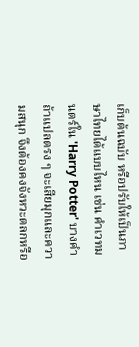เก็บต้นฉบับ หรือปรับให้เป็นภาษาไทยได้แบบไหน เช่น คำเวทมนตร์ใน 'Harry Potter' บางคำถ้าแปลตรง ๆ จะเสียมุกและความสนุก จึงต้องคงจังหวะตลกหรือ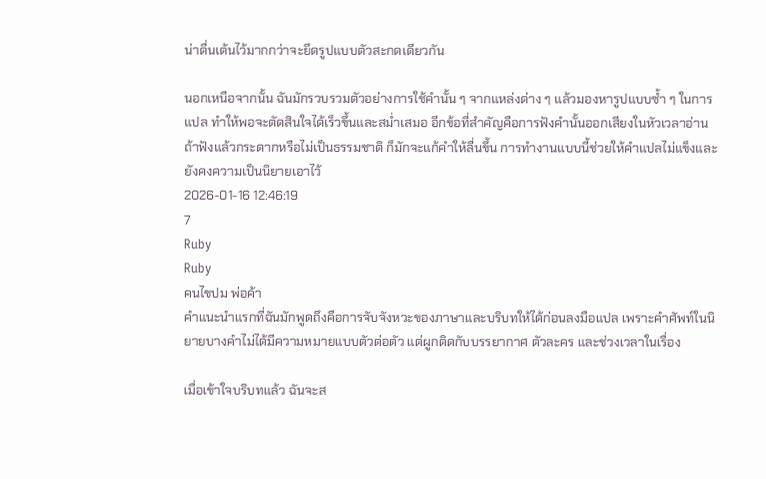น่าตื่นเต้นไว้มากกว่าจะยึดรูปแบบตัวสะกดเดียวกัน

นอกเหนือจากนั้น ฉันมักรวบรวมตัวอย่างการใช้คำนั้น ๆ จากแหล่งต่าง ๆ แล้วมองหารูปแบบซ้ำ ๆ ในการแปล ทำให้พอจะตัดสินใจได้เร็วขึ้นและสม่ำเสมอ อีกข้อที่สำคัญคือการฟังคำนั้นออกเสียงในหัวเวลาอ่าน ถ้าฟังแล้วกระดากหรือไม่เป็นธรรมชาติ ก็มักจะแก้คำให้ลื่นขึ้น การทำงานแบบนี้ช่วยให้คำแปลไม่แข็งและยังคงความเป็นนิยายเอาไว้
2026-01-16 12:46:19
7
Ruby
Ruby
คนไขปม พ่อค้า
คำแนะนำแรกที่ฉันมักพูดถึงคือการจับจังหวะของภาษาและบริบทให้ได้ก่อนลงมือแปล เพราะคำศัพท์ในนิยายบางคำไม่ได้มีความหมายแบบตัวต่อตัว แต่ผูกติดกับบรรยากาศ ตัวละคร และช่วงเวลาในเรื่อง

เมื่อเข้าใจบริบทแล้ว ฉันจะส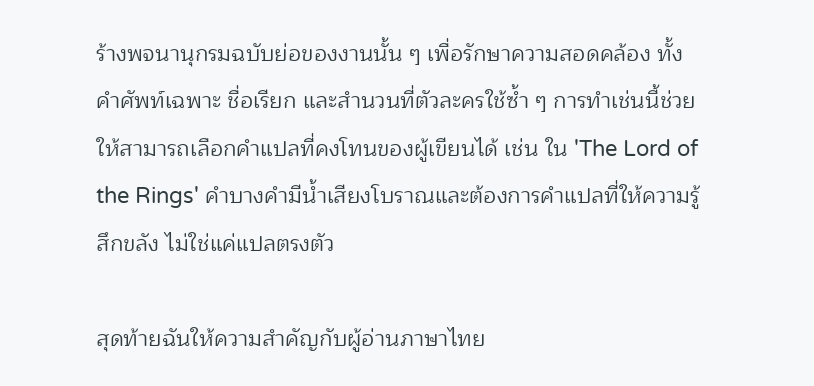ร้างพจนานุกรมฉบับย่อของงานนั้น ๆ เพื่อรักษาความสอดคล้อง ทั้งคำศัพท์เฉพาะ ชื่อเรียก และสำนวนที่ตัวละครใช้ซ้ำ ๆ การทำเช่นนี้ช่วยให้สามารถเลือกคำแปลที่คงโทนของผู้เขียนได้ เช่น ใน 'The Lord of the Rings' คำบางคำมีน้ำเสียงโบราณและต้องการคำแปลที่ให้ความรู้สึกขลัง ไม่ใช่แค่แปลตรงตัว

สุดท้ายฉันให้ความสำคัญกับผู้อ่านภาษาไทย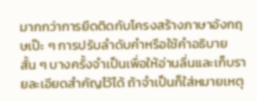มากกว่าการยึดติดกับโครงสร้างภาษาอังกฤษเป๊ะ ๆ การปรับลำดับคำหรือใช้คำอธิบายสั้น ๆ บางครั้งจำเป็นเพื่อให้อ่านลื่นและเก็บรายละเอียดสำคัญไว้ได้ ถ้าจำเป็นก็ใส่หมายเหตุ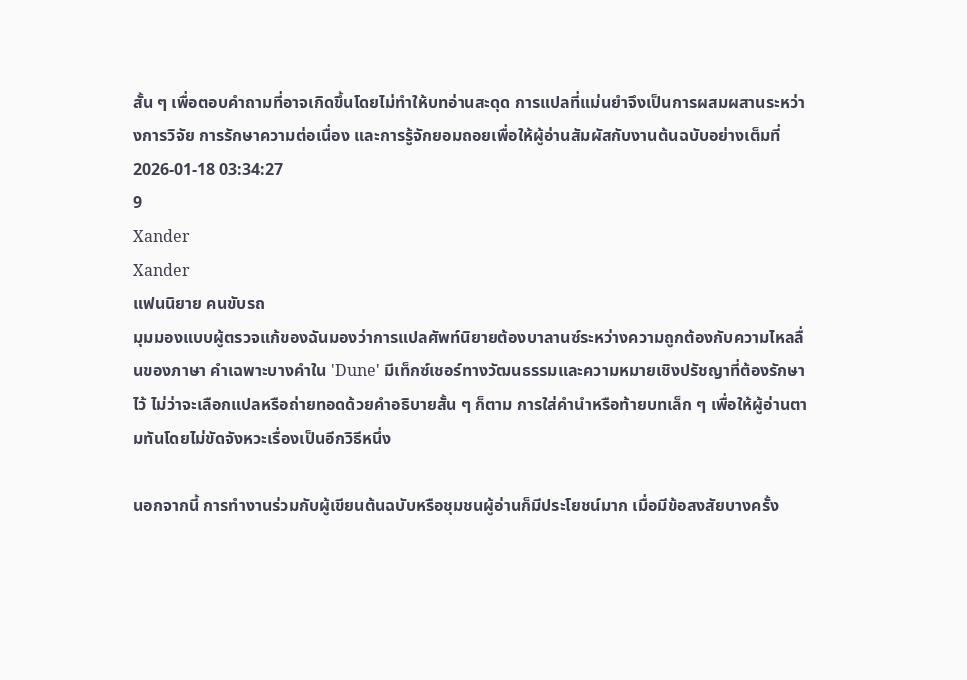สั้น ๆ เพื่อตอบคำถามที่อาจเกิดขึ้นโดยไม่ทำให้บทอ่านสะดุด การแปลที่แม่นยำจึงเป็นการผสมผสานระหว่างการวิจัย การรักษาความต่อเนื่อง และการรู้จักยอมถอยเพื่อให้ผู้อ่านสัมผัสกับงานต้นฉบับอย่างเต็มที่
2026-01-18 03:34:27
9
Xander
Xander
แฟนนิยาย คนขับรถ
มุมมองแบบผู้ตรวจแก้ของฉันมองว่าการแปลศัพท์นิยายต้องบาลานซ์ระหว่างความถูกต้องกับความไหลลื่นของภาษา คำเฉพาะบางคำใน 'Dune' มีเท็กซ์เชอร์ทางวัฒนธรรมและความหมายเชิงปรัชญาที่ต้องรักษาไว้ ไม่ว่าจะเลือกแปลหรือถ่ายทอดด้วยคำอธิบายสั้น ๆ ก็ตาม การใส่คำนำหรือท้ายบทเล็ก ๆ เพื่อให้ผู้อ่านตามทันโดยไม่ขัดจังหวะเรื่องเป็นอีกวิธีหนึ่ง

นอกจากนี้ การทำงานร่วมกับผู้เขียนต้นฉบับหรือชุมชนผู้อ่านก็มีประโยชน์มาก เมื่อมีข้อสงสัยบางครั้ง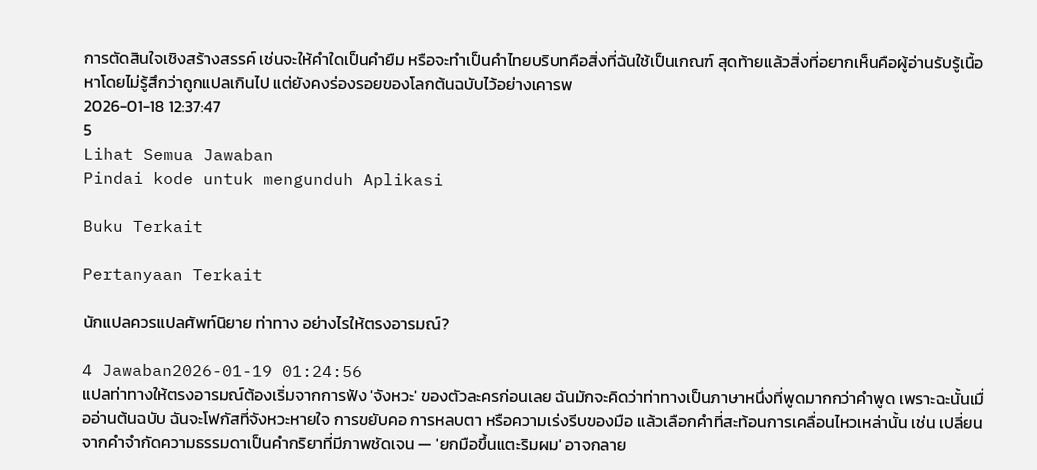การตัดสินใจเชิงสร้างสรรค์ เช่นจะให้คำใดเป็นคำยืม หรือจะทำเป็นคำไทยบริบทคือสิ่งที่ฉันใช้เป็นเกณฑ์ สุดท้ายแล้วสิ่งที่อยากเห็นคือผู้อ่านรับรู้เนื้อหาโดยไม่รู้สึกว่าถูกแปลเกินไป แต่ยังคงร่องรอยของโลกต้นฉบับไว้อย่างเคารพ
2026-01-18 12:37:47
5
Lihat Semua Jawaban
Pindai kode untuk mengunduh Aplikasi

Buku Terkait

Pertanyaan Terkait

นักแปลควรแปลศัพท์นิยาย ท่าทาง อย่างไรให้ตรงอารมณ์?

4 Jawaban2026-01-19 01:24:56
แปลท่าทางให้ตรงอารมณ์ต้องเริ่มจากการฟัง 'จังหวะ' ของตัวละครก่อนเลย ฉันมักจะคิดว่าท่าทางเป็นภาษาหนึ่งที่พูดมากกว่าคำพูด เพราะฉะนั้นเมื่ออ่านต้นฉบับ ฉันจะโฟกัสที่จังหวะหายใจ การขยับคอ การหลบตา หรือความเร่งรีบของมือ แล้วเลือกคำที่สะท้อนการเคลื่อนไหวเหล่านั้น เช่น เปลี่ยนจากคำจำกัดความธรรมดาเป็นคำกริยาที่มีภาพชัดเจน — 'ยกมือขึ้นแตะริมผม' อาจกลาย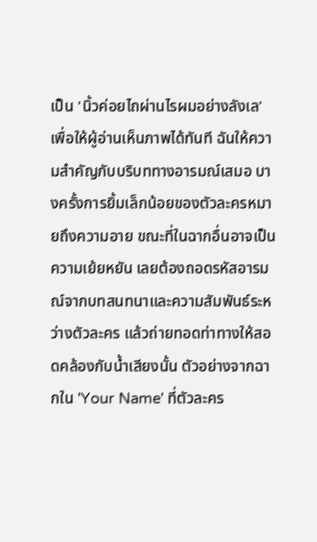เป็น 'นิ้วค่อยไถผ่านไรผมอย่างลังเล' เพื่อให้ผู้อ่านเห็นภาพได้ทันที ฉันให้ความสำคัญกับบริบททางอารมณ์เสมอ บางครั้งการยิ้มเล็กน้อยของตัวละครหมายถึงความอาย ขณะที่ในฉากอื่นอาจเป็นความเย้ยหยัน เลยต้องถอดรหัสอารมณ์จากบทสนทนาและความสัมพันธ์ระหว่างตัวละคร แล้วถ่ายทอดท่าทางให้สอดคล้องกับน้ำเสียงนั้น ตัวอย่างจากฉากใน 'Your Name' ที่ตัวละคร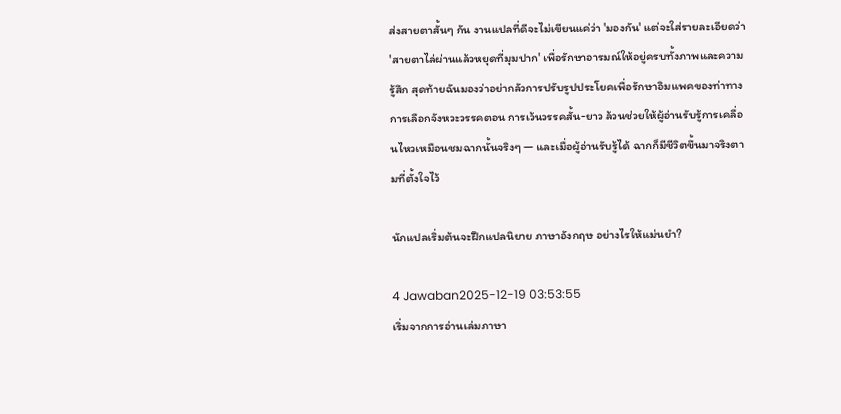ส่งสายตาสั้นๆ กัน งานแปลที่ดีจะไม่เขียนแค่ว่า 'มองกัน' แต่จะใส่รายละเอียดว่า 'สายตาไล่ผ่านแล้วหยุดที่มุมปาก' เพื่อรักษาอารมณ์ให้อยู่ครบทั้งภาพและความรู้สึก สุดท้ายฉันมองว่าอย่ากลัวการปรับรูปประโยคเพื่อรักษาอิมแพคของท่าทาง การเลือกจังหวะวรรคตอน การเว้นวรรคสั้น-ยาว ล้วนช่วยให้ผู้อ่านรับรู้การเคลื่อนไหวเหมือนชมฉากนั้นจริงๆ — และเมื่อผู้อ่านรับรู้ได้ ฉากก็มีชีวิตขึ้นมาจริงตามที่ตั้งใจไว้

นักแปลเริ่มต้นจะฝึกแปลนิยาย ภาษาอังกฤษ อย่างไรให้แม่นยำ?

4 Jawaban2025-12-19 03:53:55
เริ่มจากการอ่านเล่มภาษา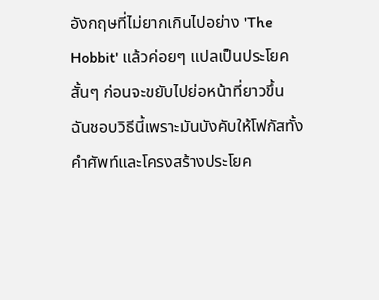อังกฤษที่ไม่ยากเกินไปอย่าง 'The Hobbit' แล้วค่อยๆ แปลเป็นประโยคสั้นๆ ก่อนจะขยับไปย่อหน้าที่ยาวขึ้น ฉันชอบวิธีนี้เพราะมันบังคับให้โฟกัสทั้งคำศัพท์และโครงสร้างประโยค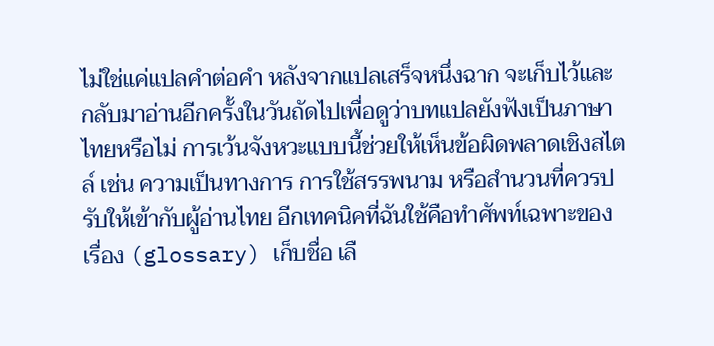ไม่ใช่แค่แปลคำต่อคำ หลังจากแปลเสร็จหนึ่งฉาก จะเก็บไว้และกลับมาอ่านอีกครั้งในวันถัดไปเพื่อดูว่าบทแปลยังฟังเป็นภาษาไทยหรือไม่ การเว้นจังหวะแบบนี้ช่วยให้เห็นข้อผิดพลาดเชิงสไตล์ เช่น ความเป็นทางการ การใช้สรรพนาม หรือสำนวนที่ควรปรับให้เข้ากับผู้อ่านไทย อีกเทคนิคที่ฉันใช้คือทำศัพท์เฉพาะของเรื่อง (glossary) เก็บชื่อ เลื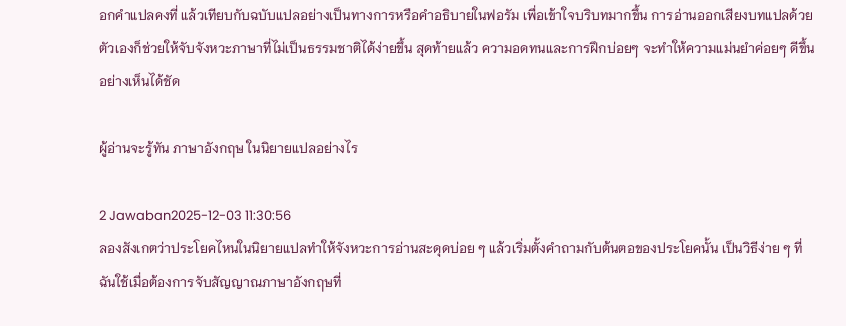อกคำแปลคงที่ แล้วเทียบกับฉบับแปลอย่างเป็นทางการหรือคำอธิบายในฟอรัม เพื่อเข้าใจบริบทมากขึ้น การอ่านออกเสียงบทแปลด้วยตัวเองก็ช่วยให้จับจังหวะภาษาที่ไม่เป็นธรรมชาติได้ง่ายขึ้น สุดท้ายแล้ว ความอดทนและการฝึกบ่อยๆ จะทำให้ความแม่นยำค่อยๆ ดีขึ้นอย่างเห็นได้ชัด

ผู้อ่านจะรู้ทัน ภาษาอังกฤษ ในนิยายแปลอย่างไร

2 Jawaban2025-12-03 11:30:56
ลองสังเกตว่าประโยคไหนในนิยายแปลทำให้จังหวะการอ่านสะดุดบ่อย ๆ แล้วเริ่มตั้งคำถามกับต้นตอของประโยคนั้น เป็นวิธีง่าย ๆ ที่ฉันใช้เมื่อต้องการจับสัญญาณภาษาอังกฤษที่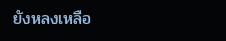ยังหลงเหลือ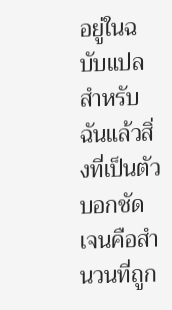อยู่ในฉบับแปล สำหรับฉันแล้วสิ่งที่เป็นตัวบอกชัดเจนคือสำนวนที่ถูก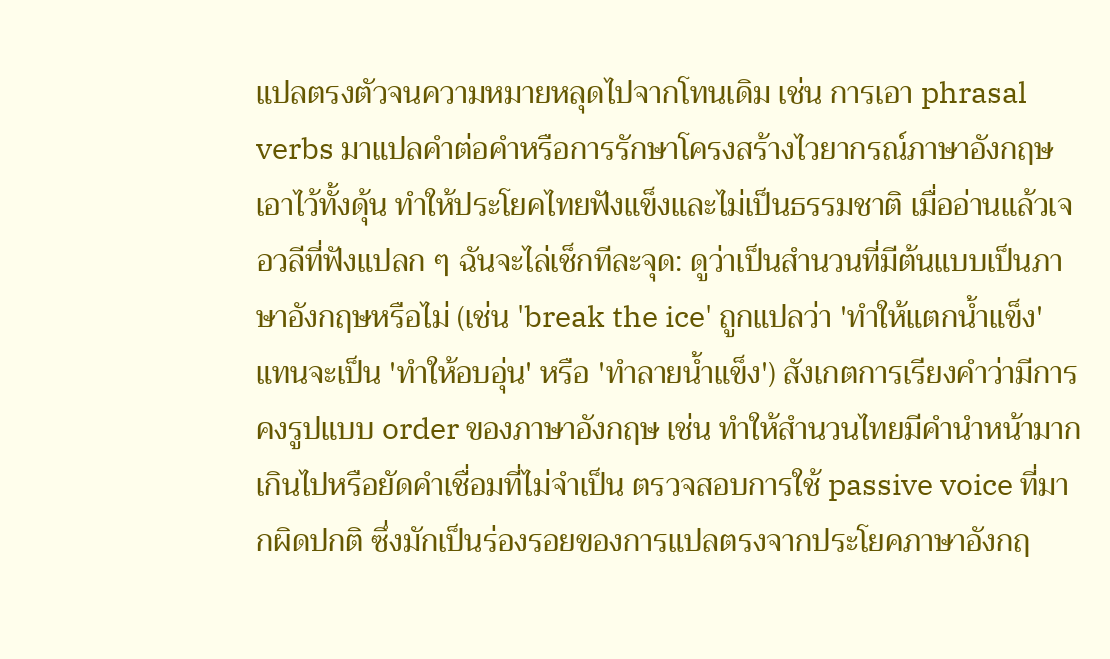แปลตรงตัวจนความหมายหลุดไปจากโทนเดิม เช่น การเอา phrasal verbs มาแปลคำต่อคำหรือการรักษาโครงสร้างไวยากรณ์ภาษาอังกฤษเอาไว้ทั้งดุ้น ทำให้ประโยคไทยฟังแข็งและไม่เป็นธรรมชาติ เมื่ออ่านแล้วเจอวลีที่ฟังแปลก ๆ ฉันจะไล่เช็กทีละจุด: ดูว่าเป็นสำนวนที่มีต้นแบบเป็นภาษาอังกฤษหรือไม่ (เช่น 'break the ice' ถูกแปลว่า 'ทำให้แตกน้ำแข็ง' แทนจะเป็น 'ทำให้อบอุ่น' หรือ 'ทำลายน้ำแข็ง') สังเกตการเรียงคำว่ามีการคงรูปแบบ order ของภาษาอังกฤษ เช่น ทำให้สำนวนไทยมีคำนำหน้ามากเกินไปหรือยัดคำเชื่อมที่ไม่จำเป็น ตรวจสอบการใช้ passive voice ที่มากผิดปกติ ซึ่งมักเป็นร่องรอยของการแปลตรงจากประโยคภาษาอังกฤ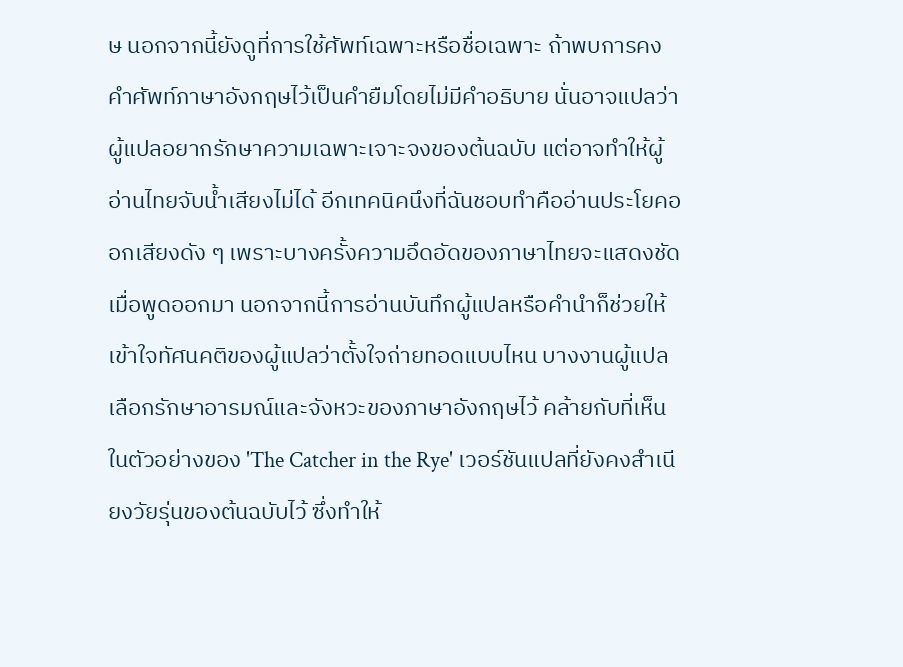ษ นอกจากนี้ยังดูที่การใช้ศัพท์เฉพาะหรือชื่อเฉพาะ ถ้าพบการคงคำศัพท์ภาษาอังกฤษไว้เป็นคำยืมโดยไม่มีคำอธิบาย นั่นอาจแปลว่าผู้แปลอยากรักษาความเฉพาะเจาะจงของต้นฉบับ แต่อาจทำให้ผู้อ่านไทยจับน้ำเสียงไม่ได้ อีกเทคนิคนึงที่ฉันชอบทำคืออ่านประโยคออกเสียงดัง ๆ เพราะบางครั้งความอึดอัดของภาษาไทยจะแสดงชัดเมื่อพูดออกมา นอกจากนี้การอ่านบันทึกผู้แปลหรือคำนำก็ช่วยให้เข้าใจทัศนคติของผู้แปลว่าตั้งใจถ่ายทอดแบบไหน บางงานผู้แปลเลือกรักษาอารมณ์และจังหวะของภาษาอังกฤษไว้ คล้ายกับที่เห็นในตัวอย่างของ 'The Catcher in the Rye' เวอร์ชันแปลที่ยังคงสำเนียงวัยรุ่นของต้นฉบับไว้ ซึ่งทำให้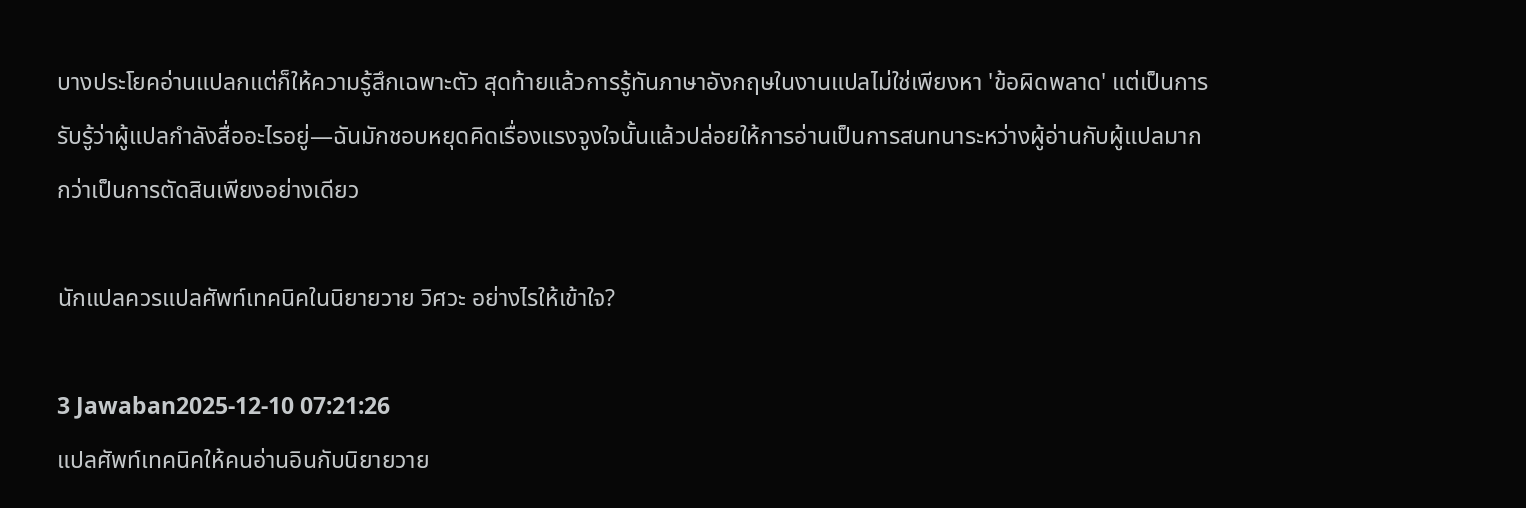บางประโยคอ่านแปลกแต่ก็ให้ความรู้สึกเฉพาะตัว สุดท้ายแล้วการรู้ทันภาษาอังกฤษในงานแปลไม่ใช่เพียงหา 'ข้อผิดพลาด' แต่เป็นการรับรู้ว่าผู้แปลกำลังสื่ออะไรอยู่—ฉันมักชอบหยุดคิดเรื่องแรงจูงใจนั้นแล้วปล่อยให้การอ่านเป็นการสนทนาระหว่างผู้อ่านกับผู้แปลมากกว่าเป็นการตัดสินเพียงอย่างเดียว

นักแปลควรแปลศัพท์เทคนิคในนิยายวาย วิศวะ อย่างไรให้เข้าใจ?

3 Jawaban2025-12-10 07:21:26
แปลศัพท์เทคนิคให้คนอ่านอินกับนิยายวาย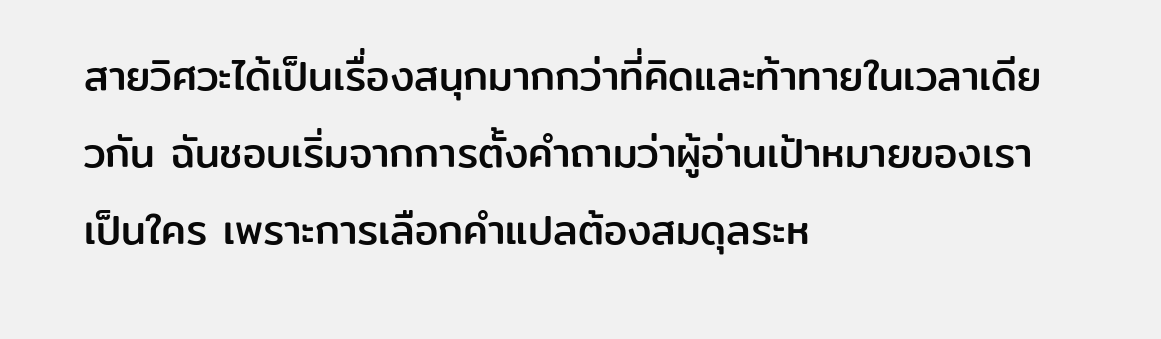สายวิศวะได้เป็นเรื่องสนุกมากกว่าที่คิดและท้าทายในเวลาเดียวกัน ฉันชอบเริ่มจากการตั้งคำถามว่าผู้อ่านเป้าหมายของเราเป็นใคร เพราะการเลือกคำแปลต้องสมดุลระห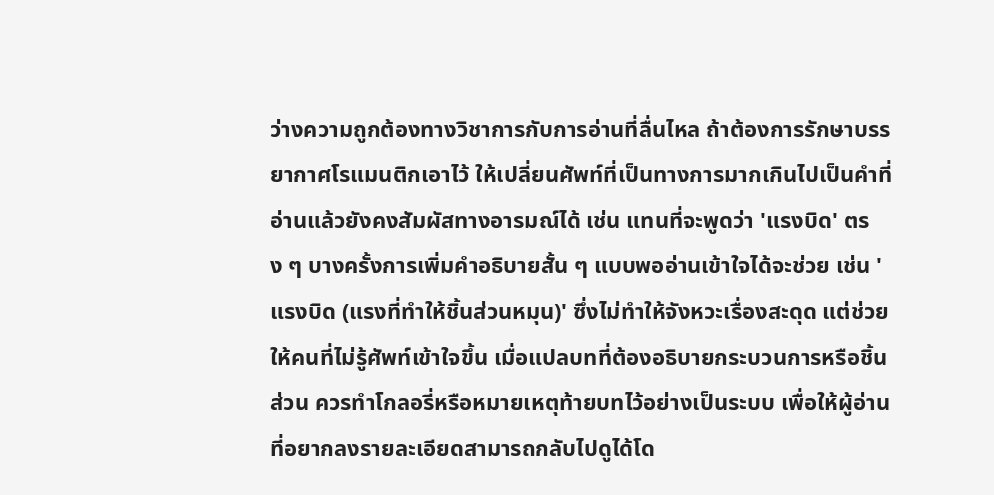ว่างความถูกต้องทางวิชาการกับการอ่านที่ลื่นไหล ถ้าต้องการรักษาบรรยากาศโรแมนติกเอาไว้ ให้เปลี่ยนศัพท์ที่เป็นทางการมากเกินไปเป็นคำที่อ่านแล้วยังคงสัมผัสทางอารมณ์ได้ เช่น แทนที่จะพูดว่า 'แรงบิด' ตรง ๆ บางครั้งการเพิ่มคำอธิบายสั้น ๆ แบบพออ่านเข้าใจได้จะช่วย เช่น 'แรงบิด (แรงที่ทำให้ชิ้นส่วนหมุน)' ซึ่งไม่ทำให้จังหวะเรื่องสะดุด แต่ช่วยให้คนที่ไม่รู้ศัพท์เข้าใจขึ้น เมื่อแปลบทที่ต้องอธิบายกระบวนการหรือชิ้นส่วน ควรทำโกลอรี่หรือหมายเหตุท้ายบทไว้อย่างเป็นระบบ เพื่อให้ผู้อ่านที่อยากลงรายละเอียดสามารถกลับไปดูได้โด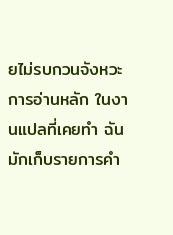ยไม่รบกวนจังหวะการอ่านหลัก ในงานแปลที่เคยทำ ฉันมักเก็บรายการคำ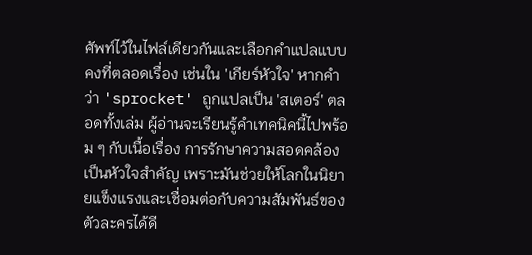ศัพท์ไว้ในไฟล์เดียวกันและเลือกคำแปลแบบคงที่ตลอดเรื่อง เช่นใน 'เกียร์หัวใจ' หากคำว่า 'sprocket' ถูกแปลเป็น 'สเตอร์' ตลอดทั้งเล่ม ผู้อ่านจะเรียนรู้คำเทคนิคนี้ไปพร้อม ๆ กับเนื้อเรื่อง การรักษาความสอดคล้องเป็นหัวใจสำคัญ เพราะมันช่วยให้โลกในนิยายแข็งแรงและเชื่อมต่อกับความสัมพันธ์ของตัวละครได้ดี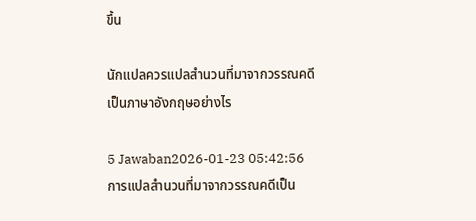ขึ้น

นักแปลควรแปลสำนวนที่มาจากวรรณคดีเป็นภาษาอังกฤษอย่างไร

5 Jawaban2026-01-23 05:42:56
การแปลสำนวนที่มาจากวรรณคดีเป็น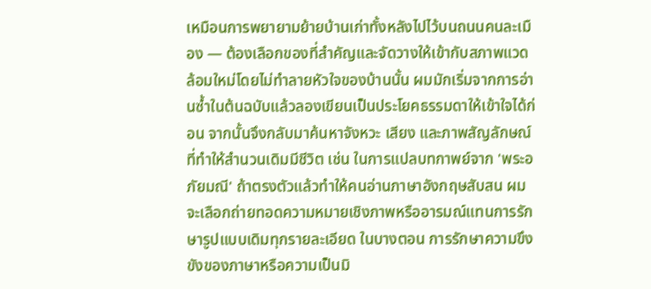เหมือนการพยายามย้ายบ้านเก่าทั้งหลังไปไว้บนถนนคนละเมือง — ต้องเลือกของที่สำคัญและจัดวางให้เข้ากับสภาพแวดล้อมใหม่โดยไม่ทำลายหัวใจของบ้านนั้น ผมมักเริ่มจากการอ่านซ้ำในต้นฉบับแล้วลองเขียนเป็นประโยคธรรมดาให้เข้าใจได้ก่อน จากนั้นจึงกลับมาค้นหาจังหวะ เสียง และภาพสัญลักษณ์ที่ทำให้สำนวนเดิมมีชีวิต เช่น ในการแปลบทกาพย์จาก 'พระอภัยมณี' ถ้าตรงตัวแล้วทำให้คนอ่านภาษาอังกฤษสับสน ผมจะเลือกถ่ายทอดความหมายเชิงภาพหรืออารมณ์แทนการรักษารูปแบบเดิมทุกรายละเอียด ในบางตอน การรักษาความขึงขังของภาษาหรือความเป็นมิ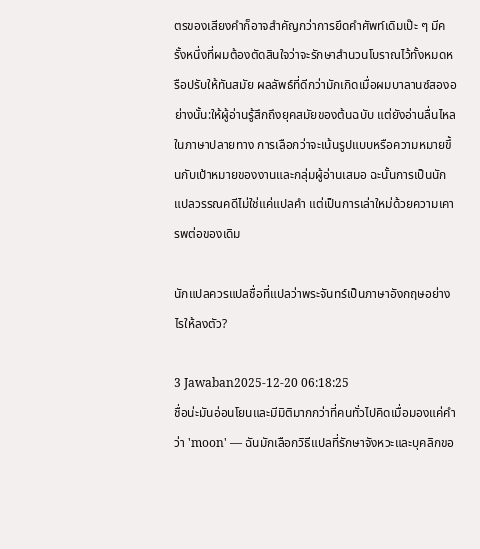ตรของเสียงคำก็อาจสำคัญกว่าการยึดคำศัพท์เดิมเป๊ะ ๆ มีครั้งหนึ่งที่ผมต้องตัดสินใจว่าจะรักษาสำนวนโบราณไว้ทั้งหมดหรือปรับให้ทันสมัย ผลลัพธ์ที่ดีกว่ามักเกิดเมื่อผมบาลานซ์สองอย่างนั้น:ให้ผู้อ่านรู้สึกถึงยุคสมัยของต้นฉบับ แต่ยังอ่านลื่นไหลในภาษาปลายทาง การเลือกว่าจะเน้นรูปแบบหรือความหมายขึ้นกับเป้าหมายของงานและกลุ่มผู้อ่านเสมอ ฉะนั้นการเป็นนักแปลวรรณคดีไม่ใช่แค่แปลคำ แต่เป็นการเล่าใหม่ด้วยความเคารพต่อของเดิม

นักแปลควรแปลชื่อที่แปลว่าพระจันทร์เป็นภาษาอังกฤษอย่างไรให้ลงตัว?

3 Jawaban2025-12-20 06:18:25
ชื่อน่ะมันอ่อนโยนและมีมิติมากกว่าที่คนทั่วไปคิดเมื่อมองแค่คำว่า 'moon' — ฉันมักเลือกวิธีแปลที่รักษาจังหวะและบุคลิกขอ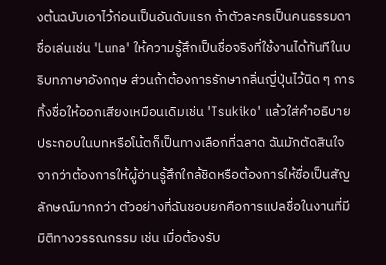งต้นฉบับเอาไว้ก่อนเป็นอันดับแรก ถ้าตัวละครเป็นคนธรรมดา ชื่อเล่นเช่น 'Luna' ให้ความรู้สึกเป็นชื่อจริงที่ใช้งานได้ทันทีในบริบทภาษาอังกฤษ ส่วนถ้าต้องการรักษากลิ่นญี่ปุ่นไว้นิด ๆ การทิ้งชื่อให้ออกเสียงเหมือนเดิมเช่น 'Tsukiko' แล้วใส่คำอธิบายประกอบในบทหรือโน้ตก็เป็นทางเลือกที่ฉลาด ฉันมักตัดสินใจจากว่าต้องการให้ผู้อ่านรู้สึกใกล้ชิดหรือต้องการให้ชื่อเป็นสัญลักษณ์มากกว่า ตัวอย่างที่ฉันชอบยกคือการแปลชื่อในงานที่มีมิติทางวรรณกรรม เช่น เมื่อต้องรับ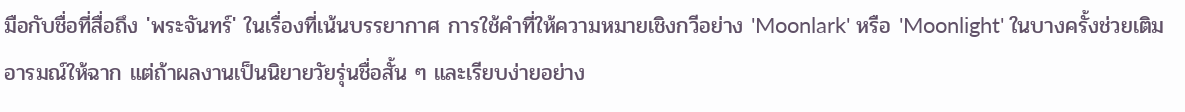มือกับชื่อที่สื่อถึง 'พระจันทร์' ในเรื่องที่เน้นบรรยากาศ การใช้คำที่ให้ความหมายเชิงกวีอย่าง 'Moonlark' หรือ 'Moonlight' ในบางครั้งช่วยเติมอารมณ์ให้ฉาก แต่ถ้าผลงานเป็นนิยายวัยรุ่นชื่อสั้น ๆ และเรียบง่ายอย่าง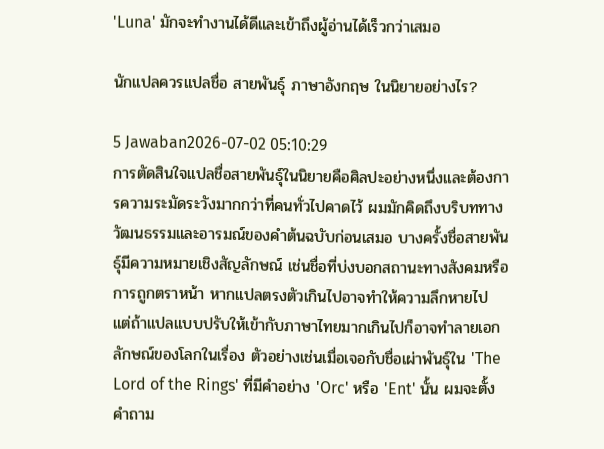'Luna' มักจะทำงานได้ดีและเข้าถึงผู้อ่านได้เร็วกว่าเสมอ

นักแปลควรแปลชื่อ สายพันธุ์ ภาษาอังกฤษ ในนิยายอย่างไร?

5 Jawaban2026-07-02 05:10:29
การตัดสินใจแปลชื่อสายพันธุ์ในนิยายคือศิลปะอย่างหนึ่งและต้องการความระมัดระวังมากกว่าที่คนทั่วไปคาดไว้ ผมมักคิดถึงบริบททางวัฒนธรรมและอารมณ์ของคำต้นฉบับก่อนเสมอ บางครั้งชื่อสายพันธุ์มีความหมายเชิงสัญลักษณ์ เช่นชื่อที่บ่งบอกสถานะทางสังคมหรือการถูกตราหน้า หากแปลตรงตัวเกินไปอาจทำให้ความลึกหายไป แต่ถ้าแปลแบบปรับให้เข้ากับภาษาไทยมากเกินไปก็อาจทำลายเอกลักษณ์ของโลกในเรื่อง ตัวอย่างเช่นเมื่อเจอกับชื่อเผ่าพันธุ์ใน 'The Lord of the Rings' ที่มีคำอย่าง 'Orc' หรือ 'Ent' นั้น ผมจะตั้งคำถาม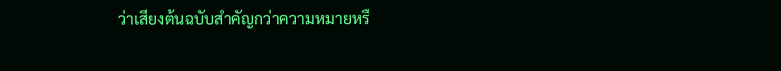ว่าเสียงต้นฉบับสำคัญกว่าความหมายหรื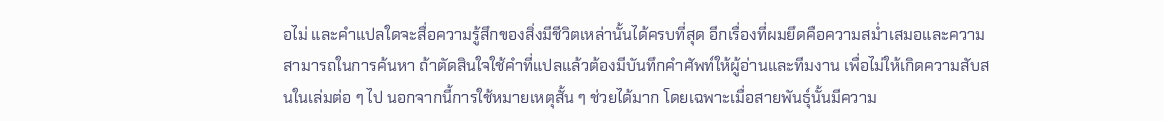อไม่ และคำแปลใดจะสื่อความรู้สึกของสิ่งมีชีวิตเหล่านั้นได้ครบที่สุด อีกเรื่องที่ผมยึดคือความสม่ำเสมอและความสามารถในการค้นหา ถ้าตัดสินใจใช้คำที่แปลแล้วต้องมีบันทึกคำศัพท์ให้ผู้อ่านและทีมงาน เพื่อไม่ให้เกิดความสับสนในเล่มต่อ ๆ ไป นอกจากนี้การใช้หมายเหตุสั้น ๆ ช่วยได้มาก โดยเฉพาะเมื่อสายพันธุ์นั้นมีความ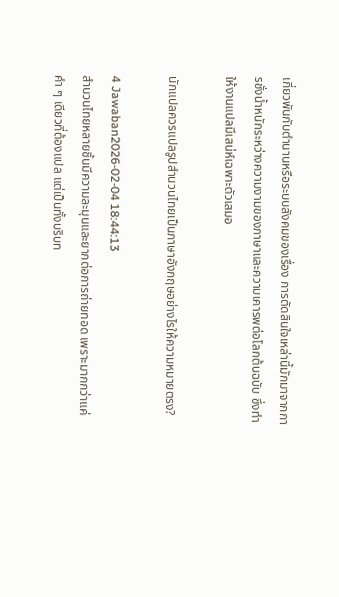เกี่ยวพันกับตำนานหรือระบบสังคมของเรื่อง การตัดสินใจเหล่านี้มักมาจากการชั่งน้ำหนักระหว่างความงามของภาษาและความเคารพต่อโลกต้นฉบับ ซึ่งทำให้งานแปลมีเสน่ห์เฉพาะตัวเสมอ

นักแปลควรแปลรูปสำนวนไทยเป็นภาษาอังกฤษอย่างไรให้ความหมายตรง?

4 Jawaban2026-02-04 18:44:13
สำนวนไทยหลายชิ้นมีความละมุนและยากต่อการถ่ายทอด เพราะมากกว่าแค่คำ ๆ เดียวที่ต้องแปล แต่เป็นทั้งบริบท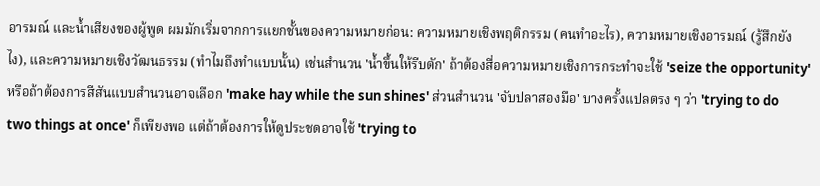อารมณ์ และน้ำเสียงของผู้พูด ผมมักเริ่มจากการแยกชั้นของความหมายก่อน: ความหมายเชิงพฤติกรรม (คนทำอะไร), ความหมายเชิงอารมณ์ (รู้สึกยังไง), และความหมายเชิงวัฒนธรรม (ทำไมถึงทำแบบนั้น) เช่นสำนวน 'น้ำขึ้นให้รีบตัก' ถ้าต้องสื่อความหมายเชิงการกระทำจะใช้ 'seize the opportunity' หรือถ้าต้องการสีสันแบบสำนวนอาจเลือก 'make hay while the sun shines' ส่วนสำนวน 'จับปลาสองมือ' บางครั้งแปลตรง ๆ ว่า 'trying to do two things at once' ก็เพียงพอ แต่ถ้าต้องการให้ดูประชดอาจใช้ 'trying to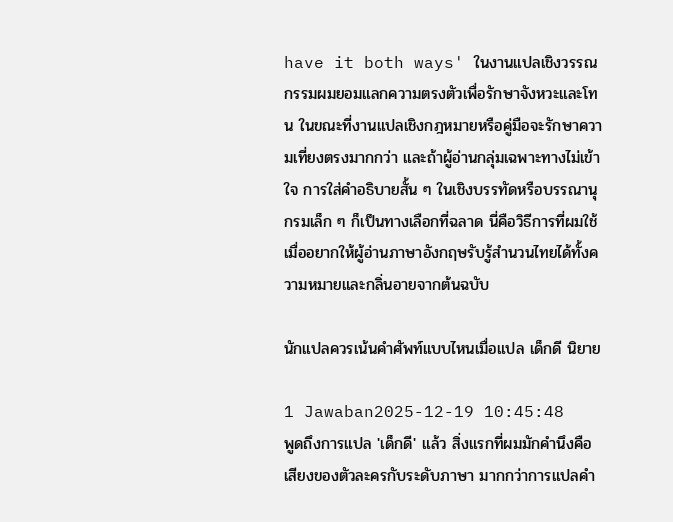have it both ways' ในงานแปลเชิงวรรณกรรมผมยอมแลกความตรงตัวเพื่อรักษาจังหวะและโทน ในขณะที่งานแปลเชิงกฎหมายหรือคู่มือจะรักษาความเที่ยงตรงมากกว่า และถ้าผู้อ่านกลุ่มเฉพาะทางไม่เข้าใจ การใส่คำอธิบายสั้น ๆ ในเชิงบรรทัดหรือบรรณานุกรมเล็ก ๆ ก็เป็นทางเลือกที่ฉลาด นี่คือวิธีการที่ผมใช้เมื่ออยากให้ผู้อ่านภาษาอังกฤษรับรู้สำนวนไทยได้ทั้งความหมายและกลิ่นอายจากต้นฉบับ

นักแปลควรเน้นคำศัพท์แบบไหนเมื่อแปล เด็กดี นิยาย

1 Jawaban2025-12-19 10:45:48
พูดถึงการแปล 'เด็กดี' แล้ว สิ่งแรกที่ผมมักคำนึงคือเสียงของตัวละครกับระดับภาษา มากกว่าการแปลคำ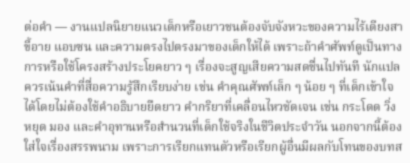ต่อคำ — งานแปลนิยายแนวเด็กหรือเยาวชนต้องจับจังหวะของความไร้เดียงสา ขี้อาย แอบซน และความตรงไปตรงมาของเด็กให้ได้ เพราะถ้าคำศัพท์ดูเป็นทางการหรือใช้โครงสร้างประโยคยาว ๆ เรื่องจะสูญเสียความสดชื่นไปทันที นักแปลควรเน้นคำที่สื่อความรู้สึกเรียบง่าย เช่น คำคุณศัพท์เล็ก ๆ น้อย ๆ ที่เด็กเข้าใจได้โดยไม่ต้องใช้คำอธิบายยืดยาว คำกริยาที่เคลื่อนไหวชัดเจน เช่น กระโดด วิ่ง หยุด มอง และคำอุทานหรือสำนวนที่เด็กใช้จริงในชีวิตประจำวัน นอกจากนี้ต้องใส่ใจเรื่องสรรพนาม เพราะการเรียกแทนตัวหรือเรียกผู้อื่นมีผลกับโทนของบทส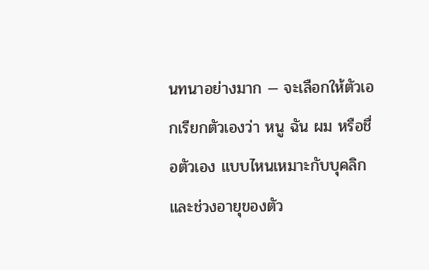นทนาอย่างมาก — จะเลือกให้ตัวเอกเรียกตัวเองว่า หนู ฉัน ผม หรือชื่อตัวเอง แบบไหนเหมาะกับบุคลิกและช่วงอายุของตัว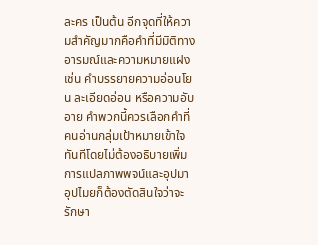ละคร เป็นต้น อีกจุดที่ให้ความสำคัญมากคือคำที่มีมิติทางอารมณ์และความหมายแฝง เช่น คำบรรยายความอ่อนโยน ละเอียดอ่อน หรือความอับอาย คำพวกนี้ควรเลือกคำที่คนอ่านกลุ่มเป้าหมายเข้าใจทันทีโดยไม่ต้องอธิบายเพิ่ม การแปลภาพพจน์และอุปมาอุปไมยก็ต้องตัดสินใจว่าจะรักษา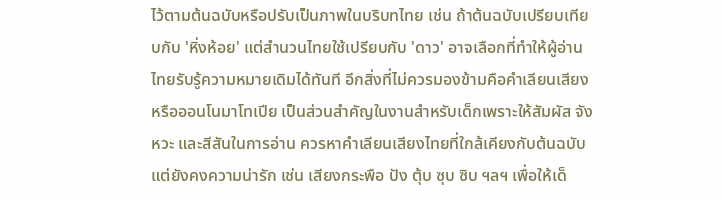ไว้ตามต้นฉบับหรือปรับเป็นภาพในบริบทไทย เช่น ถ้าต้นฉบับเปรียบเทียบกับ 'หิ่งห้อย' แต่สำนวนไทยใช้เปรียบกับ 'ดาว' อาจเลือกที่ทำให้ผู้อ่านไทยรับรู้ความหมายเดิมได้ทันที อีกสิ่งที่ไม่ควรมองข้ามคือคำเลียนเสียงหรือออนโนมาโทเปีย เป็นส่วนสำคัญในงานสำหรับเด็กเพราะให้สัมผัส จังหวะ และสีสันในการอ่าน ควรหาคำเลียนเสียงไทยที่ใกล้เคียงกับต้นฉบับแต่ยังคงความน่ารัก เช่น เสียงกระพือ ปัง ตุ้บ ซุบ ซิบ ฯลฯ เพื่อให้เด็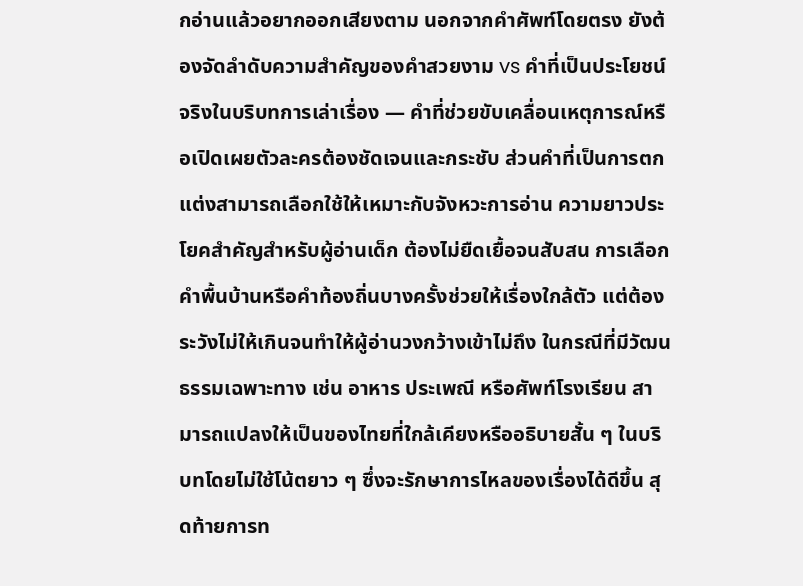กอ่านแล้วอยากออกเสียงตาม นอกจากคำศัพท์โดยตรง ยังต้องจัดลำดับความสำคัญของคำสวยงาม vs คำที่เป็นประโยชน์จริงในบริบทการเล่าเรื่อง — คำที่ช่วยขับเคลื่อนเหตุการณ์หรือเปิดเผยตัวละครต้องชัดเจนและกระชับ ส่วนคำที่เป็นการตกแต่งสามารถเลือกใช้ให้เหมาะกับจังหวะการอ่าน ความยาวประโยคสำคัญสำหรับผู้อ่านเด็ก ต้องไม่ยืดเยื้อจนสับสน การเลือกคำพื้นบ้านหรือคำท้องถิ่นบางครั้งช่วยให้เรื่องใกล้ตัว แต่ต้องระวังไม่ให้เกินจนทำให้ผู้อ่านวงกว้างเข้าไม่ถึง ในกรณีที่มีวัฒนธรรมเฉพาะทาง เช่น อาหาร ประเพณี หรือศัพท์โรงเรียน สามารถแปลงให้เป็นของไทยที่ใกล้เคียงหรืออธิบายสั้น ๆ ในบริบทโดยไม่ใช้โน้ตยาว ๆ ซึ่งจะรักษาการไหลของเรื่องได้ดีขึ้น สุดท้ายการท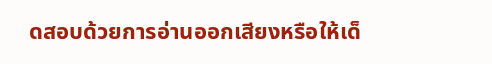ดสอบด้วยการอ่านออกเสียงหรือให้เด็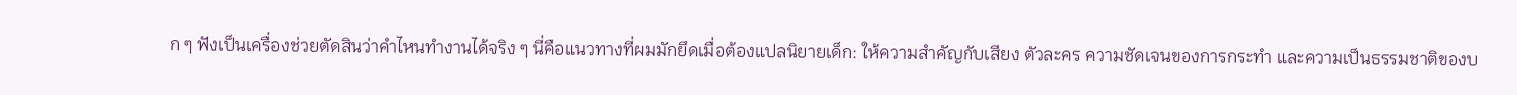ก ๆ ฟังเป็นเครื่องช่วยตัดสินว่าคำไหนทำงานได้จริง ๆ นี่คือแนวทางที่ผมมักยึดเมื่อต้องแปลนิยายเด็ก: ให้ความสำคัญกับเสียง ตัวละคร ความชัดเจนของการกระทำ และความเป็นธรรมชาติของบ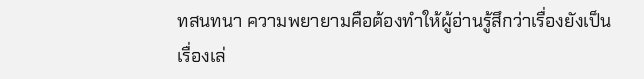ทสนทนา ความพยายามคือต้องทำให้ผู้อ่านรู้สึกว่าเรื่องยังเป็นเรื่องเล่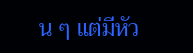น ๆ แต่มีหัว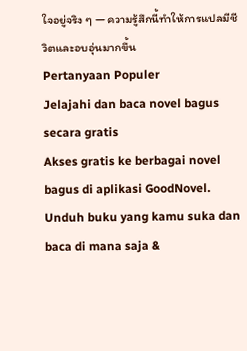ใจอยู่จริง ๆ — ความรู้สึกนี้ทำให้การแปลมีชีวิตและอบอุ่นมากขึ้น
Pertanyaan Populer
Jelajahi dan baca novel bagus secara gratis
Akses gratis ke berbagai novel bagus di aplikasi GoodNovel. Unduh buku yang kamu suka dan baca di mana saja &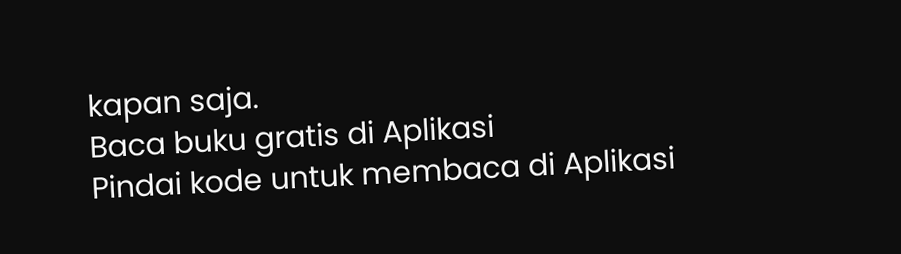kapan saja.
Baca buku gratis di Aplikasi
Pindai kode untuk membaca di Aplikasi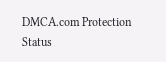DMCA.com Protection Status